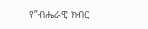የ”ብሔራዊ ክብር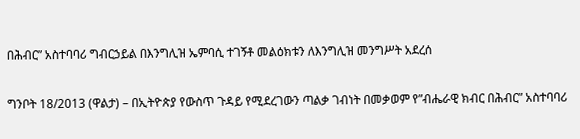በሕብር” አስተባባሪ ግብርኃይል በእንግሊዝ ኤምባሲ ተገኝቶ መልዕክቱን ለእንግሊዝ መንግሥት አደረሰ

ግንቦት 18/2013 (ዋልታ) – በኢትዮጵያ የውስጥ ጉዳይ የሚደረገውን ጣልቃ ገብነት በመቃወም የ”ብሔራዊ ክብር በሕብር” አስተባባሪ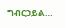ግብርኃይል…